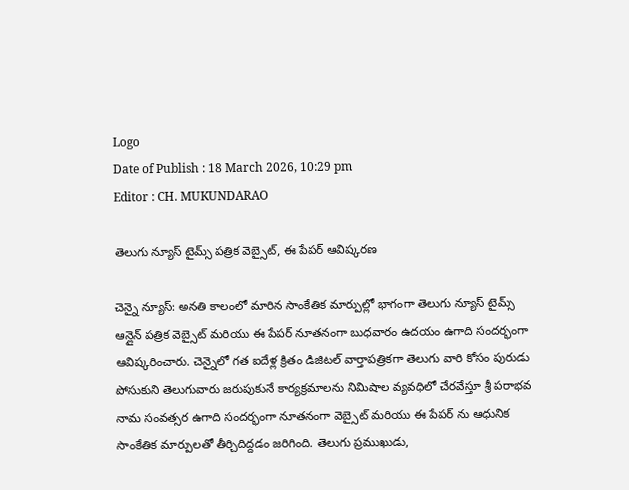Logo
Date of Publish : 18 March 2026, 10:29 pm
Editor : CH. MUKUNDARAO

తెలుగు న్యూస్ టైమ్స్ పత్రిక వెబ్సైట్, ఈ పేపర్ ఆవిష్కరణ

చెన్నై న్యూస్: అనతి కాలంలో మారిన సాంకేతిక మార్పుల్లో భాగంగా తెలుగు న్యూస్ టైమ్స్ ఆన్లైన్ పత్రిక వెబ్సైట్ మరియు ఈ పేపర్ నూతనంగా బుధవారం ఉదయం ఉగాది సందర్భంగా ఆవిష్కరించారు. చెన్నైలో గత ఐదేళ్ల క్రితం డిజిటల్ వార్తాపత్రికగా తెలుగు వారి కోసం పురుడు పోసుకుని తెలుగువారు జరుపుకునే కార్యక్రమాలను నిమిషాల వ్యవధిలో చేరవేస్తూ శ్రీ పరాభవ నామ సంవత్సర ఉగాది సందర్భంగా నూతనంగా వెబ్సైట్ మరియు ఈ పేపర్ ను ఆధునిక సాంకేతిక మార్పులతో తీర్చిదిద్దడం జరిగింది. తెలుగు ప్రముఖుడు,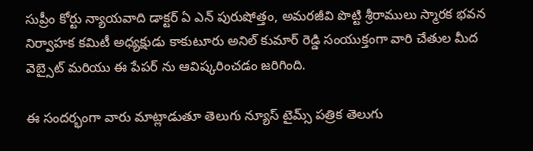సుప్రీం కోర్టు న్యాయవాది డాక్టర్ ఏ ఎన్ పురుషోత్తం, అమరజీవి పొట్టి శ్రీరాములు స్మారక భవన నిర్వాహక కమిటీ అధ్యక్షుడు కాకుటూరు అనిల్ కుమార్ రెడ్డి సంయుక్తంగా వారి చేతుల మీద వెబ్సైట్ మరియు ఈ పేపర్ ను ఆవిష్కరించడం జరిగింది.

ఈ సందర్భంగా వారు మాట్లాడుతూ తెలుగు న్యూస్ టైమ్స్ పత్రిక తెలుగు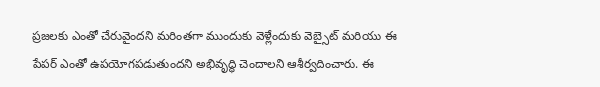ప్రజలకు ఎంతో చేరువైందని మరింతగా ముందుకు వెళ్లేందుకు వెబ్సైట్ మరియు ఈ పేపర్ ఎంతో ఉపయోగపడుతుందని అభివృద్ధి చెందాలని ఆశీర్వదించారు. ఈ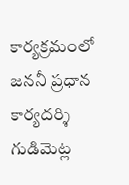కార్యక్రమంలో జననీ ప్రధాన కార్యదర్శి గుడిమెట్ల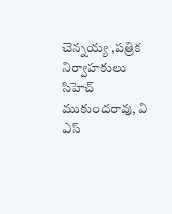చెన్నయ్య ,పత్రిక నిర్వాహకులు సిహెచ్ ముకుందరావు, వి ఎస్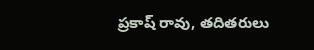ప్రకాష్ రావు, తదితరులు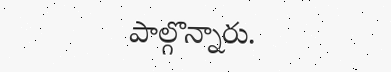పాల్గొన్నారు.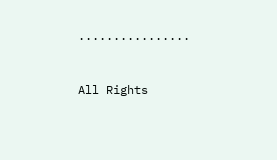................


All Rights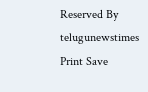Reserved By telugunewstimes
Print Save